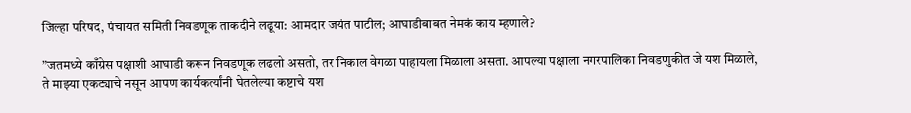जिल्हा परिषद, पंचायत समिती निवडणूक ताकदीने लढूया: आमदार जयंत पाटील; आघाडीबाबत नेमकं काय म्हणाले?

”जतमध्ये काँग्रेस पक्षाशी आघाडी करून निवडणूक लढलो असतो, तर निकाल वेगळा पाहायला मिळाला असता. आपल्या पक्षाला नगरपालिका निवडणुकीत जे यश मिळाले, ते माझ्या एकट्याचे नसून आपण कार्यकर्त्यांनी घेतलेल्या कष्टाचे यश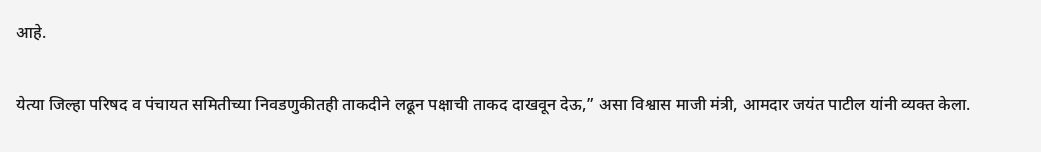आहे.

येत्या जिल्हा परिषद व पंचायत समितीच्या निवडणुकीतही ताकदीने लढून पक्षाची ताकद दाखवून देऊ,” असा विश्वास माजी मंत्री, आमदार जयंत पाटील यांनी व्यक्त केला.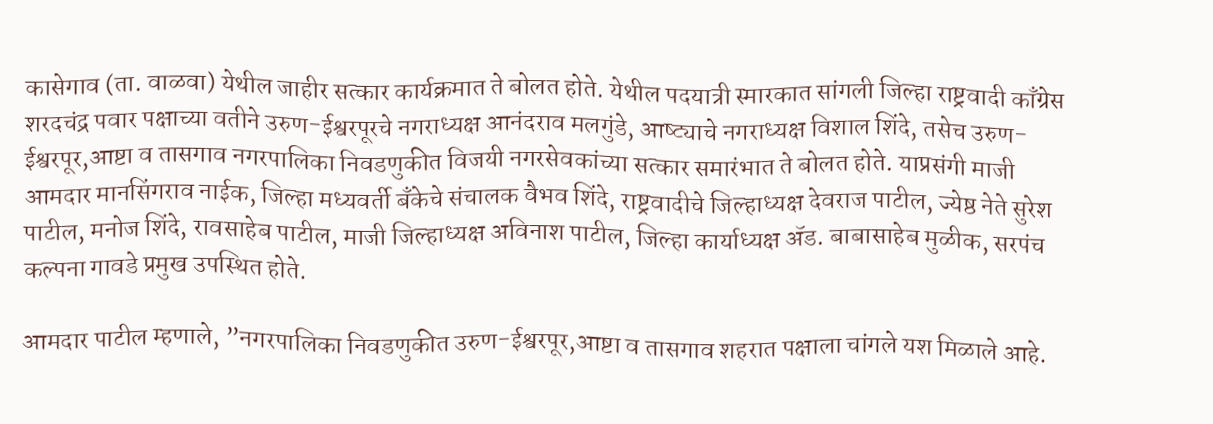कासेगाव (ता. वाळवा) येथील जाहीर सत्कार कार्यक्रमात ते बोलत होते. येथील पदयात्री स्मारकात सांगली जिल्हा राष्ट्रवादी काँग्रेस शरदचंद्र पवार पक्षाच्या वतीने उरुण-ईश्वरपूरचे नगराध्यक्ष आनंदराव मलगुंडे, आष्ट्याचे नगराध्यक्ष विशाल शिंदे, तसेच उरुण-ईश्वरपूर,आष्टा व तासगाव नगरपालिका निवडणुकीत विजयी नगरसेवकांच्या सत्कार समारंभात ते बोलत होते. याप्रसंगी माजी आमदार मानसिंगराव नाईक, जिल्हा मध्यवर्ती बँकेचे संचालक वैभव शिंदे, राष्ट्रवादीचे जिल्हाध्यक्ष देवराज पाटील, ज्येष्ठ नेते सुरेश पाटील, मनोज शिंदे, रावसाहेब पाटील, माजी जिल्हाध्यक्ष अविनाश पाटील, जिल्हा कार्याध्यक्ष ॲड. बाबासाहेब मुळीक, सरपंच कल्पना गावडे प्रमुख उपस्थित होते.

आमदार पाटील म्हणाले, ”नगरपालिका निवडणुकीत उरुण-ईश्वरपूर,आष्टा व तासगाव शहरात पक्षाला चांगले यश मिळाले आहे.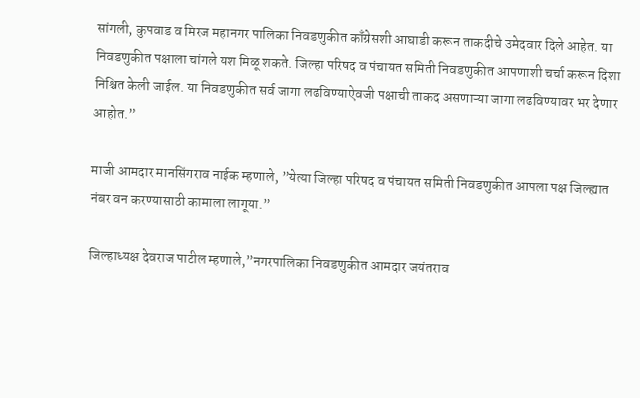सांगली, कुपवाड व मिरज महानगर पालिका निवडणुकीत काँग्रेसशी आघाडी करून ताकदीचे उमेदवार दिले आहेत. या निवडणुकीत पक्षाला चांगले यश मिळू शकते. जिल्हा परिषद व पंचायत समिती निवडणुकीत आपणाशी चर्चा करून दिशा निश्चित केली जाईल. या निवडणुकीत सर्व जागा लढविण्याऐवजी पक्षाची ताकद असणाऱ्या जागा लढविण्यावर भर देणार आहोत.”

माजी आमदार मानसिंगराव नाईक म्हणाले, ”येत्या जिल्हा परिषद व पंचायत समिती निवडणुकीत आपला पक्ष जिल्ह्यात नंबर वन करण्यासाठी कामाला लागूया.”

जिल्हाध्यक्ष देवराज पाटील म्हणाले,”नगरपालिका निवडणुकीत आमदार जयंतराव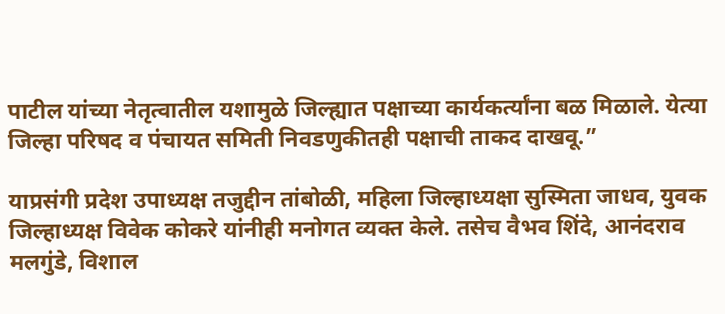पाटील यांच्या नेतृत्वातील यशामुळे जिल्ह्यात पक्षाच्या कार्यकर्त्यांना बळ मिळाले. येत्या जिल्हा परिषद व पंचायत समिती निवडणुकीतही पक्षाची ताकद दाखवू.”

याप्रसंगी प्रदेश उपाध्यक्ष तजुद्दीन तांबोळी, महिला जिल्हाध्यक्षा सुस्मिता जाधव, युवक जिल्हाध्यक्ष विवेक कोकरे यांनीही मनोगत व्यक्त केले. तसेच वैभव शिंदे, आनंदराव मलगुंडे, विशाल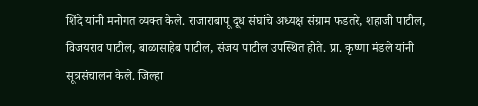शिंदे यांनी मनोगत व्यक्त केले. राजाराबापू दूध संघांचे अध्यक्ष संग्राम फडतरे, शहाजी पाटील, विजयराव पाटील, बाळासाहेब पाटील, संजय पाटील उपस्थित होते. प्रा. कृष्णा मंडले यांनी सूत्रसंचालन केले. जिल्हा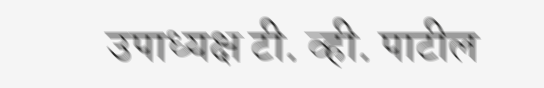उपाध्यक्ष टी. व्ही. पाटील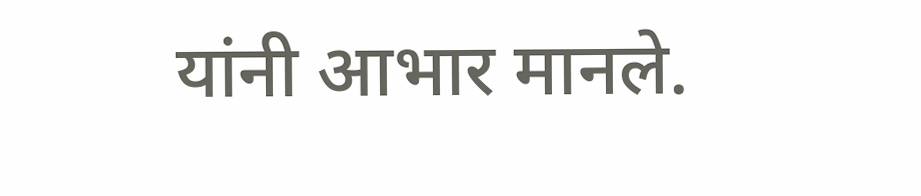यांनी आभार मानले.